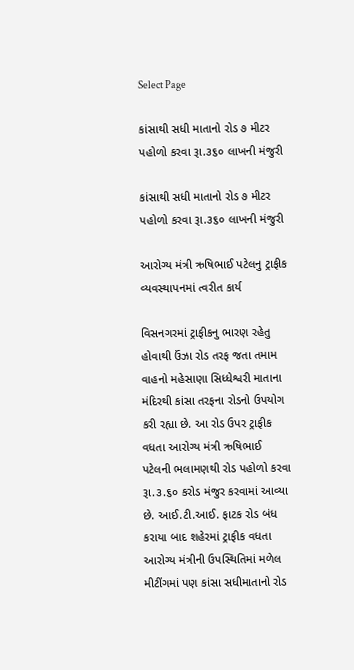Select Page

કાંસાથી સધી માતાનો રોડ ૭ મીટર પહોળો કરવા રૂા.૩૬૦ લાખની મંજુરી

કાંસાથી સધી માતાનો રોડ ૭ મીટર પહોળો કરવા રૂા.૩૬૦ લાખની મંજુરી

આરોગ્ય મંત્રી ઋષિભાઈ પટેલનુ ટ્રાફીક વ્યવસ્થાપનમાં ત્વરીત કાર્ય

વિસનગરમાં ટ્રાફીકનુ ભારણ રહેતુ હોવાથી ઉંઝા રોડ તરફ જતા તમામ વાહનો મહેસાણા સિધ્ધેશ્વરી માતાના મંદિરથી કાંસા તરફના રોડનો ઉપયોગ કરી રહ્યા છે. આ રોડ ઉપર ટ્રાફીક વધતા આરોગ્ય મંત્રી ઋષિભાઈ પટેલની ભલામણથી રોડ પહોળો કરવા રૂા.૩.૬૦ કરોડ મંજુર કરવામાં આવ્યા છે. આઈ.ટી.આઈ. ફાટક રોડ બંધ કરાયા બાદ શહેરમાં ટ્રાફીક વધતા આરોગ્ય મંત્રીની ઉપસ્થિતિમાં મળેલ મીટીંગમાં પણ કાંસા સધીમાતાનો રોડ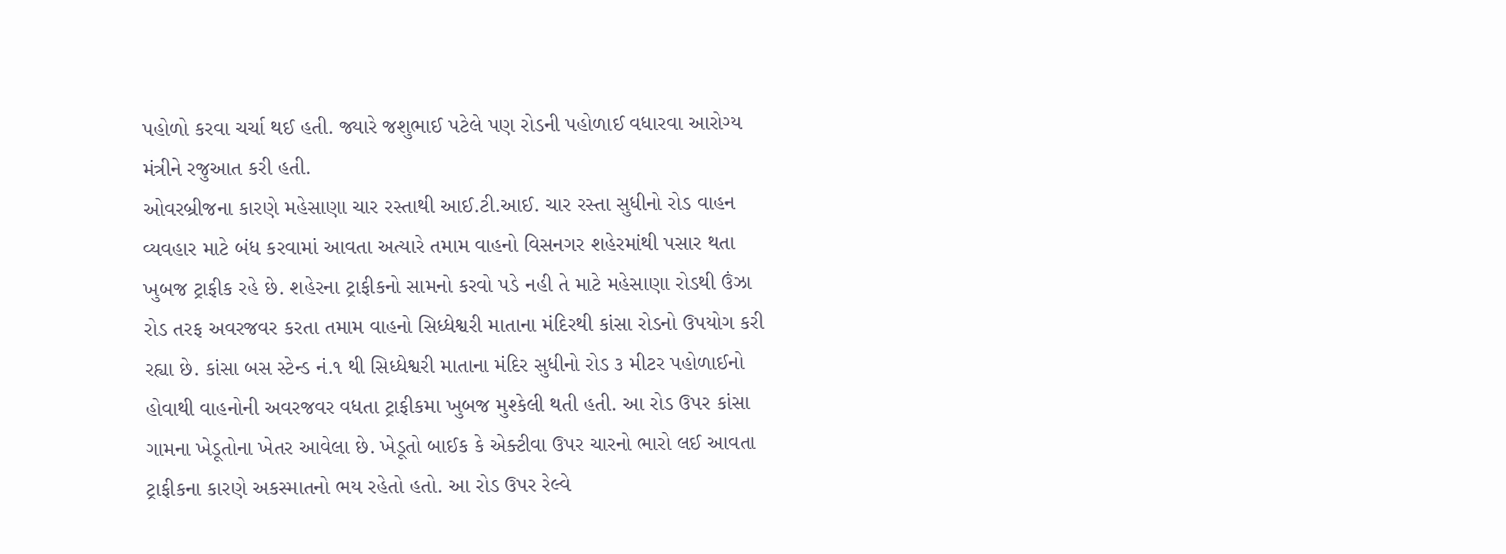પહોળો કરવા ચર્ચા થઈ હતી. જ્યારે જશુભાઈ પટેલે પણ રોડની પહોળાઈ વધારવા આરોગ્ય મંત્રીને રજુઆત કરી હતી.
ઓવરબ્રીજના કારણે મહેસાણા ચાર રસ્તાથી આઈ.ટી.આઈ. ચાર રસ્તા સુધીનો રોડ વાહન વ્યવહાર માટે બંધ કરવામાં આવતા અત્યારે તમામ વાહનો વિસનગર શહેરમાંથી પસાર થતા ખુબજ ટ્રાફીક રહે છે. શહેરના ટ્રાફીકનો સામનો કરવો પડે નહી તે માટે મહેસાણા રોડથી ઉંઝા રોડ તરફ અવરજવર કરતા તમામ વાહનો સિધ્ધેશ્વરી માતાના મંદિરથી કાંસા રોડનો ઉપયોગ કરી રહ્યા છે. કાંસા બસ સ્ટેન્ડ નં.૧ થી સિધ્ધેશ્વરી માતાના મંદિર સુધીનો રોડ ૩ મીટર પહોળાઈનો હોવાથી વાહનોની અવરજવર વધતા ટ્રાફીકમા ખુબજ મુશ્કેલી થતી હતી. આ રોડ ઉપર કાંસા ગામના ખેડૂતોના ખેતર આવેલા છે. ખેડૂતો બાઈક કે એક્ટીવા ઉપર ચારનો ભારો લઈ આવતા ટ્રાફીકના કારણે અકસ્માતનો ભય રહેતો હતો. આ રોડ ઉપર રેલ્વે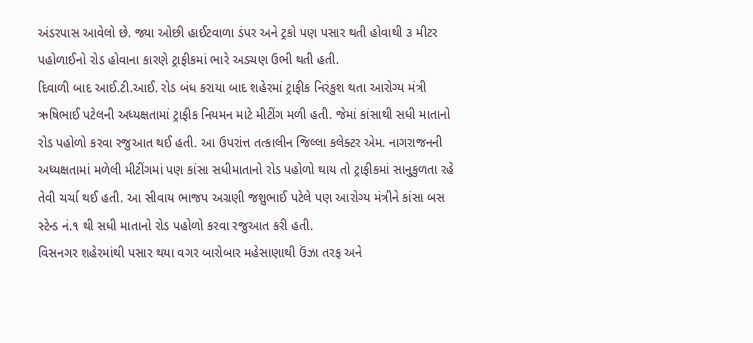અંડરપાસ આવેલો છે. જ્યા ઓછી હાઈટવાળા ડંપર અને ટ્રકો પણ પસાર થતી હોવાથી ૩ મીટર પહોળાઈનો રોડ હોવાના કારણે ટ્રાફીકમાં ભારે અડચણ ઉભી થતી હતી.
દિવાળી બાદ આઈ.ટી.આઈ. રોડ બંધ કરાયા બાદ શહેરમાં ટ્રાફીક નિરંકુશ થતા આરોગ્ય મંત્રી ઋષિભાઈ પટેલની અધ્યક્ષતામાં ટ્રાફીક નિયમન માટે મીટીંગ મળી હતી. જેમાં કાંસાથી સધી માતાનો રોડ પહોળો કરવા રજુઆત થઈ હતી. આ ઉપરાંત્ત તત્કાલીન જિલ્લા કલેક્ટર એમ. નાગરાજનની અધ્યક્ષતામાં મળેલી મીટીંગમાં પણ કાંસા સધીમાતાનો રોડ પહોળો થાય તો ટ્રાફીકમાં સાનુકુળતા રહે તેવી ચર્ચા થઈ હતી. આ સીવાય ભાજપ અગ્રણી જશુભાઈ પટેલે પણ આરોગ્ય મંત્રીને કાંસા બસ સ્ટેન્ડ નં.૧ થી સધી માતાનો રોડ પહોળો કરવા રજુઆત કરી હતી.
વિસનગર શહેરમાંથી પસાર થયા વગર બારોબાર મહેસાણાથી ઉંઝા તરફ અને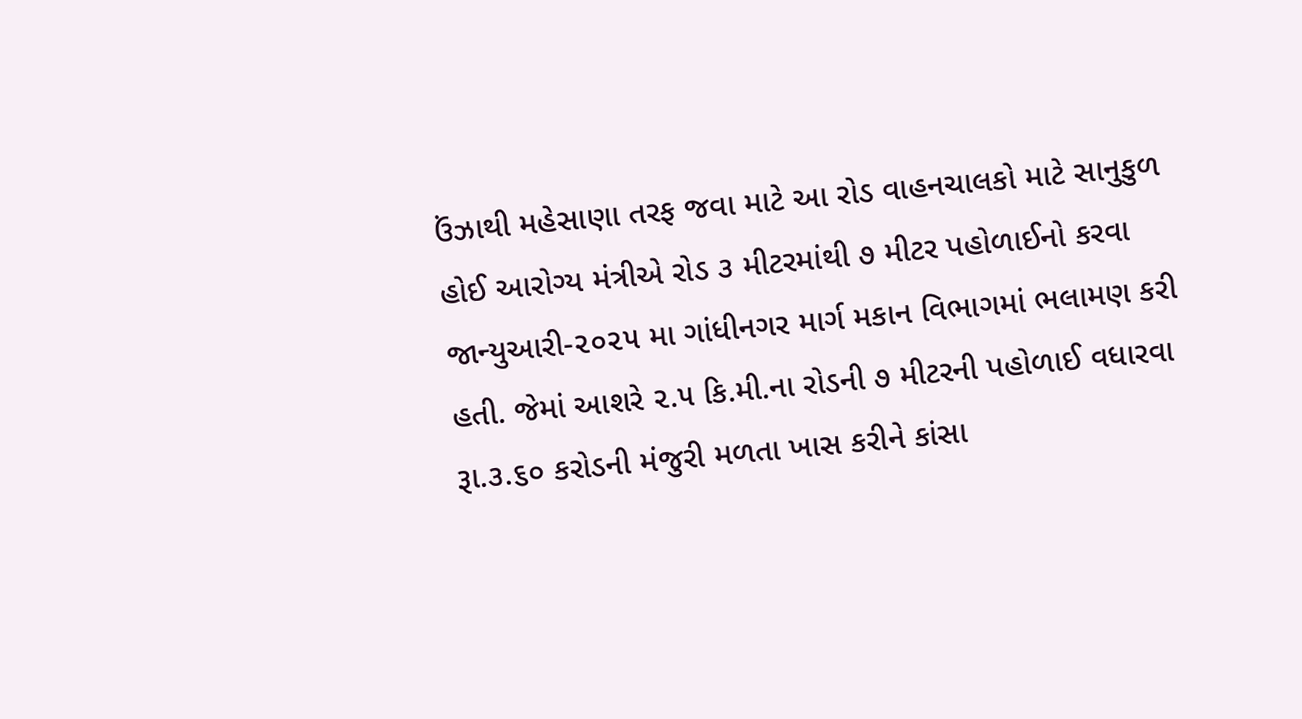ઉંઝાથી મહેસાણા તરફ જવા માટે આ રોડ વાહનચાલકો માટે સાનુકુળ હોઈ આરોગ્ય મંત્રીએ રોડ ૩ મીટરમાંથી ૭ મીટર પહોળાઈનો કરવા જાન્યુઆરી-૨૦૨૫ મા ગાંધીનગર માર્ગ મકાન વિભાગમાં ભલામણ કરી હતી. જેમાં આશરે ૨.૫ કિ.મી.ના રોડની ૭ મીટરની પહોળાઈ વધારવા રૂા.૩.૬૦ કરોડની મંજુરી મળતા ખાસ કરીને કાંસા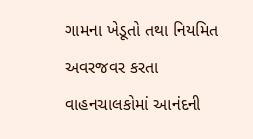ગામના ખેડૂતો તથા નિયમિત અવરજવર કરતા વાહનચાલકોમાં આનંદની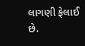લાગણી ફેલાઈ છે.